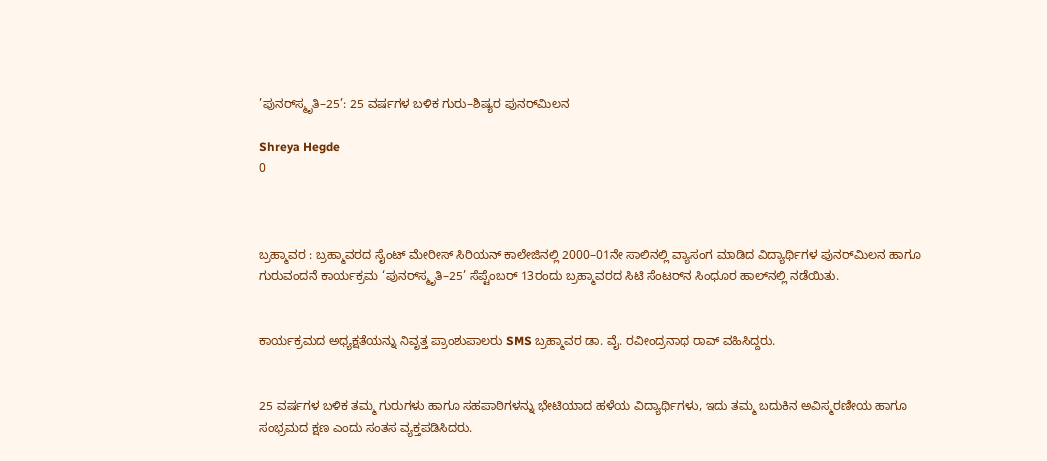’ಪುನರ್‌ಸ್ಮೃತಿ–25’: 25 ವರ್ಷಗಳ ಬಳಿಕ ಗುರು–ಶಿಷ್ಯರ ಪುನರ್‌ಮಿಲನ

Shreya Hegde
0



ಬ್ರಹ್ಮಾವರ : ಬ್ರಹ್ಮಾವರದ ಸೈಂಟ್ ಮೇರೀಸ್ ಸಿರಿಯನ್ ಕಾಲೇಜಿನಲ್ಲಿ 2000–01ನೇ ಸಾಲಿನಲ್ಲಿ ವ್ಯಾಸಂಗ ಮಾಡಿದ ವಿದ್ಯಾರ್ಥಿಗಳ ಪುನರ್‌ಮಿಲನ ಹಾಗೂ ಗುರುವಂದನೆ ಕಾರ್ಯಕ್ರಮ ‘ಪುನರ್‌ಸ್ಮೃತಿ–25’ ಸೆಪ್ಟೆಂಬರ್ 13ರಂದು ಬ್ರಹ್ಮಾವರದ ಸಿಟಿ ಸೆಂಟರ್‌ನ ಸಿಂಧೂರ ಹಾಲ್‌ನಲ್ಲಿ ನಡೆಯಿತು.


ಕಾರ್ಯಕ್ರಮದ ಅಧ್ಯಕ್ಷತೆಯನ್ನು ನಿವೃತ್ತ ಪ್ರಾಂಶುಪಾಲರು SMS ಬ್ರಹ್ಮಾವರ ಡಾ. ವೈ. ರವೀಂದ್ರನಾಥ ರಾವ್ ವಹಿಸಿದ್ದರು.


25 ವರ್ಷಗಳ ಬಳಿಕ ತಮ್ಮ ಗುರುಗಳು ಹಾಗೂ ಸಹಪಾಠಿಗಳನ್ನು ಭೇಟಿಯಾದ ಹಳೆಯ ವಿದ್ಯಾರ್ಥಿಗಳು, ಇದು ತಮ್ಮ ಬದುಕಿನ ಅವಿಸ್ಮರಣೀಯ ಹಾಗೂ ಸಂಭ್ರಮದ ಕ್ಷಣ ಎಂದು ಸಂತಸ ವ್ಯಕ್ತಪಡಿಸಿದರು.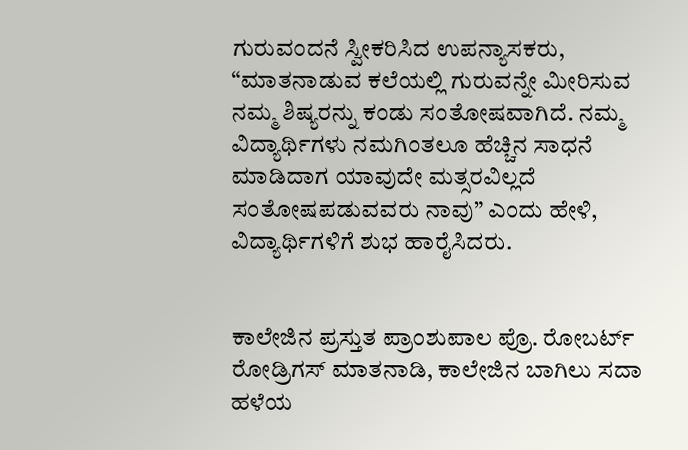ಗುರುವಂದನೆ ಸ್ವೀಕರಿಸಿದ ಉಪನ್ಯಾಸಕರು, “ಮಾತನಾಡುವ ಕಲೆಯಲ್ಲಿ ಗುರುವನ್ನೇ ಮೀರಿಸುವ ನಮ್ಮ ಶಿಷ್ಯರನ್ನು ಕಂಡು ಸಂತೋಷವಾಗಿದೆ. ನಮ್ಮ ವಿದ್ಯಾರ್ಥಿಗಳು ನಮಗಿಂತಲೂ ಹೆಚ್ಚಿನ ಸಾಧನೆ ಮಾಡಿದಾಗ ಯಾವುದೇ ಮತ್ಸರವಿಲ್ಲದೆ ಸಂತೋಷಪಡುವವರು ನಾವು” ಎಂದು ಹೇಳಿ, ವಿದ್ಯಾರ್ಥಿಗಳಿಗೆ ಶುಭ ಹಾರೈಸಿದರು.


ಕಾಲೇಜಿನ ಪ್ರಸ್ತುತ ಪ್ರಾಂಶುಪಾಲ ಪ್ರೊ. ರೋಬರ್ಟ್ ರೋಡ್ರಿಗಸ್ ಮಾತನಾಡಿ, ಕಾಲೇಜಿನ ಬಾಗಿಲು ಸದಾ ಹಳೆಯ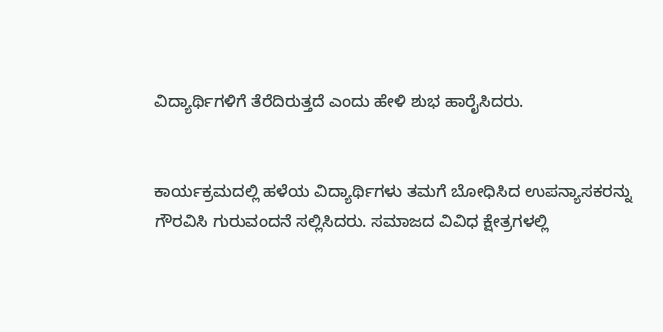ವಿದ್ಯಾರ್ಥಿಗಳಿಗೆ ತೆರೆದಿರುತ್ತದೆ ಎಂದು ಹೇಳಿ ಶುಭ ಹಾರೈಸಿದರು.


ಕಾರ್ಯಕ್ರಮದಲ್ಲಿ ಹಳೆಯ ವಿದ್ಯಾರ್ಥಿಗಳು ತಮಗೆ ಬೋಧಿಸಿದ ಉಪನ್ಯಾಸಕರನ್ನು ಗೌರವಿಸಿ ಗುರುವಂದನೆ ಸಲ್ಲಿಸಿದರು. ಸಮಾಜದ ವಿವಿಧ ಕ್ಷೇತ್ರಗಳಲ್ಲಿ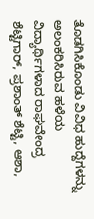ತೊಡಗಿಸಿಕೊಂಡು ವಿವಿಧ ಹುದ್ದೆಗಳನ್ನು ಅಲಂಕರಿಸಿರುವ ಹಳೆಯ ವಿದ್ಯಾರ್ಥಿಗಳಾದ ರಾಘವೇಂದ್ರ ಶೆಟ್ಟಿಗಾರ್, ಪ್ರಶಾಂತ್ ಶೆಟ್ಟಿ, ಆಶಾ,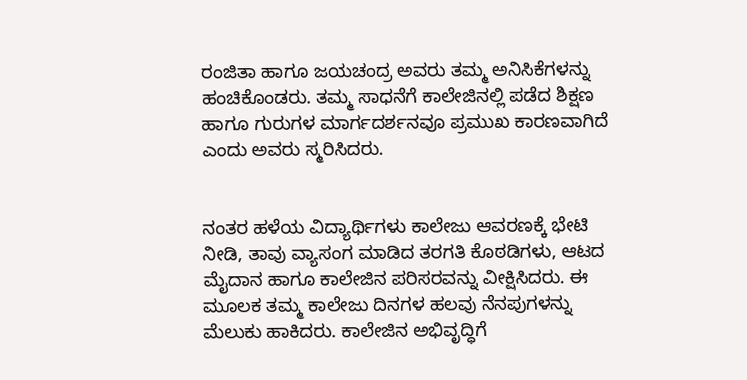ರಂಜಿತಾ ಹಾಗೂ ಜಯಚಂದ್ರ ಅವರು ತಮ್ಮ ಅನಿಸಿಕೆಗಳನ್ನು ಹಂಚಿಕೊಂಡರು. ತಮ್ಮ ಸಾಧನೆಗೆ ಕಾಲೇಜಿನಲ್ಲಿ ಪಡೆದ ಶಿಕ್ಷಣ ಹಾಗೂ ಗುರುಗಳ ಮಾರ್ಗದರ್ಶನವೂ ಪ್ರಮುಖ ಕಾರಣವಾಗಿದೆ ಎಂದು ಅವರು ಸ್ಮರಿಸಿದರು.


ನಂತರ ಹಳೆಯ ವಿದ್ಯಾರ್ಥಿಗಳು ಕಾಲೇಜು ಆವರಣಕ್ಕೆ ಭೇಟಿ ನೀಡಿ, ತಾವು ವ್ಯಾಸಂಗ ಮಾಡಿದ ತರಗತಿ ಕೊಠಡಿಗಳು, ಆಟದ ಮೈದಾನ ಹಾಗೂ ಕಾಲೇಜಿನ ಪರಿಸರವನ್ನು ವೀಕ್ಷಿಸಿದರು. ಈ ಮೂಲಕ ತಮ್ಮ ಕಾಲೇಜು ದಿನಗಳ ಹಲವು ನೆನಪುಗಳನ್ನು ಮೆಲುಕು ಹಾಕಿದರು. ಕಾಲೇಜಿನ ಅಭಿವೃದ್ಧಿಗೆ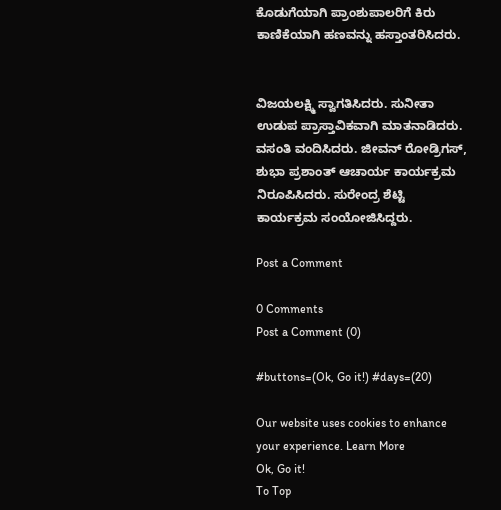ಕೊಡುಗೆಯಾಗಿ ಪ್ರಾಂಶುಪಾಲರಿಗೆ ಕಿರು ಕಾಣಿಕೆಯಾಗಿ ಹಣವನ್ನು ಹಸ್ತಾಂತರಿಸಿದರು.


ವಿಜಯಲಕ್ಷ್ಮಿ ಸ್ವಾಗತಿಸಿದರು. ಸುನೀತಾ ಉಡುಪ ಪ್ರಾಸ್ತಾವಿಕವಾಗಿ ಮಾತನಾಡಿದರು. ವಸಂತಿ ವಂದಿಸಿದರು. ಜೀವನ್ ರೋಡ್ರಿಗಸ್,  ಶುಭಾ ಪ್ರಶಾಂತ್ ಆಚಾರ್ಯ ಕಾರ್ಯಕ್ರಮ ನಿರೂಪಿಸಿದರು. ಸುರೇಂದ್ರ ಶೆಟ್ಟಿ ಕಾರ್ಯಕ್ರಮ ಸಂಯೋಜಿಸಿದ್ದರು.

Post a Comment

0 Comments
Post a Comment (0)

#buttons=(Ok, Go it!) #days=(20)

Our website uses cookies to enhance your experience. Learn More
Ok, Go it!
To Top